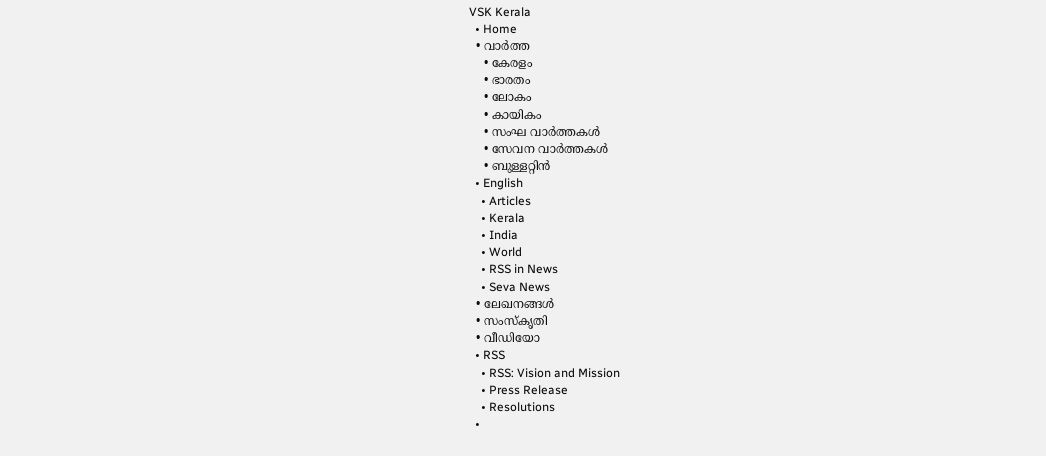VSK Kerala
  • Home
  • വാര്‍ത്ത
    • കേരളം
    • ഭാരതം
    • ലോകം
    • കായികം
    • സംഘ വാര്‍ത്തകള്‍
    • സേവന വാര്‍ത്തകള്‍
    • ബുള്ളറ്റിൻ
  • English
    • Articles
    • Kerala
    • India
    • World
    • RSS in News
    • Seva News
  • ലേഖനങ്ങള്‍
  • സംസ്കൃതി
  • വീഡിയോ
  • RSS
    • RSS: Vision and Mission
    • Press Release
    • Resolutions
  •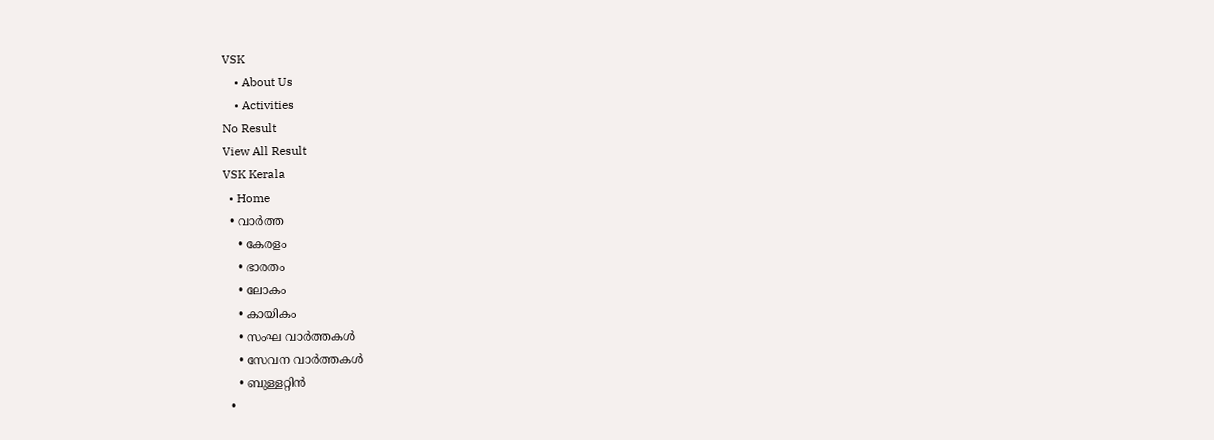VSK
    • About Us
    • Activities
No Result
View All Result
VSK Kerala
  • Home
  • വാര്‍ത്ത
    • കേരളം
    • ഭാരതം
    • ലോകം
    • കായികം
    • സംഘ വാര്‍ത്തകള്‍
    • സേവന വാര്‍ത്തകള്‍
    • ബുള്ളറ്റിൻ
  •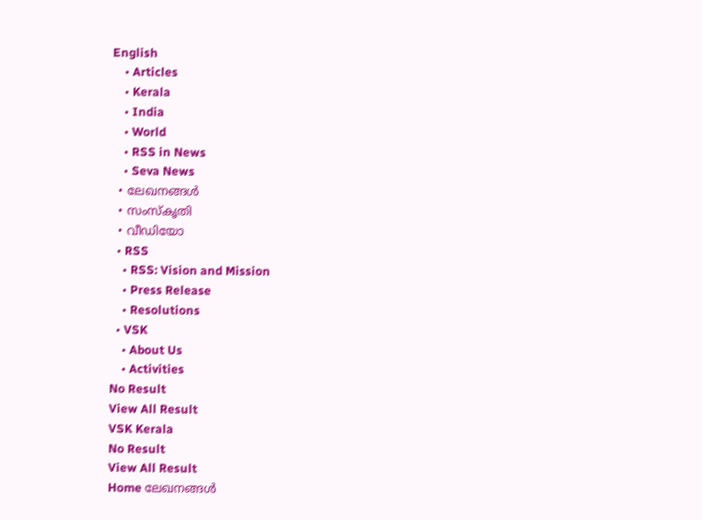English
    • Articles
    • Kerala
    • India
    • World
    • RSS in News
    • Seva News
  • ലേഖനങ്ങള്‍
  • സംസ്കൃതി
  • വീഡിയോ
  • RSS
    • RSS: Vision and Mission
    • Press Release
    • Resolutions
  • VSK
    • About Us
    • Activities
No Result
View All Result
VSK Kerala
No Result
View All Result
Home ലേഖനങ്ങള്‍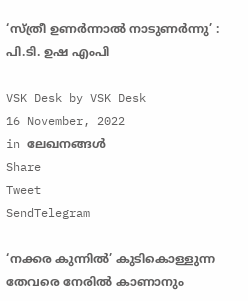‘സ്ത്രീ ഉണര്‍ന്നാല്‍ നാടുണര്‍ന്നു’ : പി.ടി. ഉഷ എംപി

VSK Desk by VSK Desk
16 November, 2022
in ലേഖനങ്ങള്‍
Share
Tweet
SendTelegram

‘നക്കര കുന്നില്‍’ കുടികൊള്ളുന്ന തേവരെ നേരില്‍ കാണാനും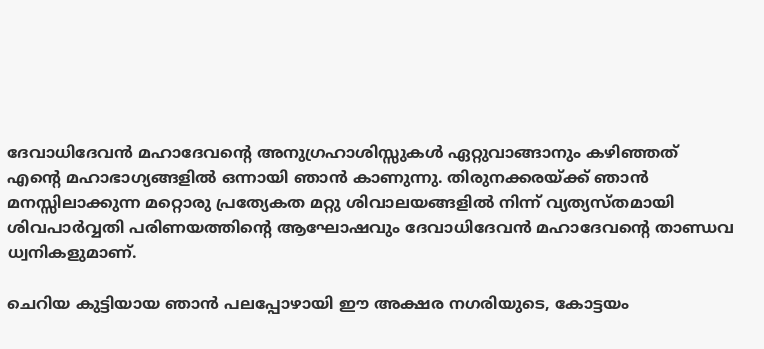ദേവാധിദേവന്‍ മഹാദേവന്‍റെ അനുഗ്രഹാശിസ്സുകള്‍ ഏറ്റുവാങ്ങാനും കഴിഞ്ഞത് എന്‍റെ മഹാഭാഗ്യങ്ങളില്‍ ഒന്നായി ഞാന്‍ കാണുന്നു. തിരുനക്കരയ്ക്ക് ഞാന്‍ മനസ്സിലാക്കുന്ന മറ്റൊരു പ്രത്യേകത മറ്റു ശിവാലയങ്ങളില്‍ നിന്ന് വ്യത്യസ്തമായി ശിവപാര്‍വ്വതി പരിണയത്തിന്‍റെ ആഘോഷവും ദേവാധിദേവന്‍ മഹാദേവന്‍റെ താണ്ഡവ ധ്വനികളുമാണ്.

ചെറിയ കുട്ടിയായ ഞാന്‍ പലപ്പോഴായി ഈ അക്ഷര നഗരിയുടെ, കോട്ടയം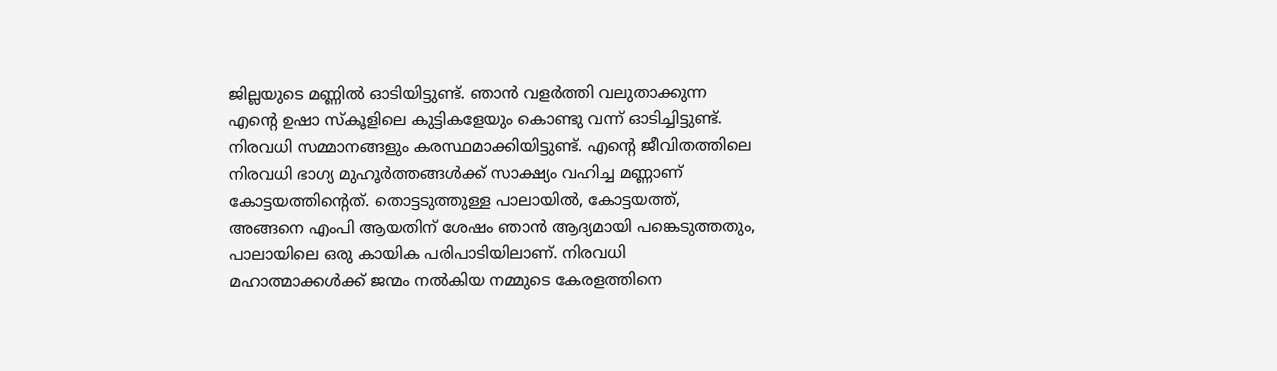ജില്ലയുടെ മണ്ണില്‍ ഓടിയിട്ടുണ്ട്. ഞാന്‍ വളര്‍ത്തി വലുതാക്കുന്ന എന്‍റെ ഉഷാ സ്‌കൂളിലെ കുട്ടികളേയും കൊണ്ടു വന്ന് ഓടിച്ചിട്ടുണ്ട്. നിരവധി സമ്മാനങ്ങളും കരസ്ഥമാക്കിയിട്ടുണ്ട്. എന്‍റെ ജീവിതത്തിലെ നിരവധി ഭാഗ്യ മുഹൂര്‍ത്തങ്ങള്‍ക്ക് സാക്ഷ്യം വഹിച്ച മണ്ണാണ് കോട്ടയത്തിന്‍റെത്. തൊട്ടടുത്തുള്ള പാലായില്‍, കോട്ടയത്ത്, അങ്ങനെ എംപി ആയതിന് ശേഷം ഞാന്‍ ആദ്യമായി പങ്കെടുത്തതും, പാലായിലെ ഒരു കായിക പരിപാടിയിലാണ്. നിരവധി മഹാത്മാക്കള്‍ക്ക് ജന്മം നല്‍കിയ നമ്മുടെ കേരളത്തിനെ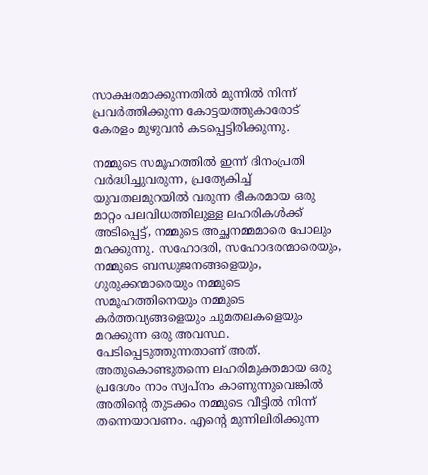സാക്ഷരമാക്കുന്നതില്‍ മുന്നില്‍ നിന്ന് പ്രവര്‍ത്തിക്കുന്ന കോട്ടയത്തുകാരോട് കേരളം മുഴുവന്‍ കടപ്പെട്ടിരിക്കുന്നു.

നമ്മുടെ സമൂഹത്തില്‍ ഇന്ന് ദിനംപ്രതി വര്‍ദ്ധിച്ചുവരുന്ന, പ്രത്യേകിച്ച് യുവതലമുറയില്‍ വരുന്ന ഭീകരമായ ഒരു മാറ്റം പലവിധത്തിലുള്ള ലഹരികള്‍ക്ക് അടിപ്പെട്ട്, നമ്മുടെ അച്ഛനമ്മമാരെ പോലും മറക്കുന്നു. സഹോദരി, സഹോദരന്മാരെയും, നമ്മുടെ ബന്ധുജനങ്ങളെയും, ഗുരുക്കന്മാരെയും നമ്മുടെ സമൂഹത്തിനെയും നമ്മുടെ കര്‍ത്തവ്യങ്ങളെയും ചുമതലകളെയും മറക്കുന്ന ഒരു അവസ്ഥ. പേടിപ്പെടുത്തുന്നതാണ് അത്. അതുകൊണ്ടുതന്നെ ലഹരിമുക്തമായ ഒരു പ്രദേശം നാം സ്വപ്‌നം കാണുന്നുവെങ്കില്‍ അതിന്‍റെ തുടക്കം നമ്മുടെ വീട്ടില്‍ നിന്ന് തന്നെയാവണം. എന്‍റെ മുന്നിലിരിക്കുന്ന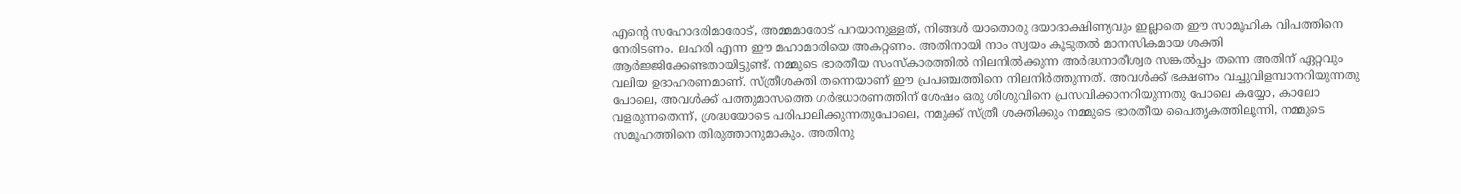എന്‍റെ സഹോദരിമാരോട്, അമ്മമാരോട് പറയാനുള്ളത്, നിങ്ങള്‍ യാതൊരു ദയാദാക്ഷിണ്യവും ഇല്ലാതെ ഈ സാമൂഹിക വിപത്തിനെ നേരിടണം. ലഹരി എന്ന ഈ മഹാമാരിയെ അകറ്റണം. അതിനായി നാം സ്വയം കൂടുതല്‍ മാനസികമായ ശക്തി ആര്‍ജ്ജിക്കേണ്ടതായിട്ടുണ്ട്. നമ്മുടെ ഭാരതീയ സംസ്‌കാരത്തില്‍ നിലനില്‍ക്കുന്ന അര്‍ദ്ധനാരീശ്വര സങ്കല്‍പ്പം തന്നെ അതിന് ഏറ്റവും വലിയ ഉദാഹരണമാണ്. സ്ത്രീശക്തി തന്നെയാണ് ഈ പ്രപഞ്ചത്തിനെ നിലനിര്‍ത്തുന്നത്. അവള്‍ക്ക് ഭക്ഷണം വച്ചുവിളമ്പാനറിയുന്നതു പോലെ, അവള്‍ക്ക് പത്തുമാസത്തെ ഗര്‍ഭധാരണത്തിന് ശേഷം ഒരു ശിശുവിനെ പ്രസവിക്കാനറിയുന്നതു പോലെ കയ്യോ, കാലോ വളരുന്നതെന്ന്, ശ്രദ്ധയോടെ പരിപാലിക്കുന്നതുപോലെ, നമുക്ക് സ്ത്രീ ശക്തിക്കും നമ്മുടെ ഭാരതീയ പൈതൃകത്തിലൂന്നി, നമ്മുടെ സമൂഹത്തിനെ തിരുത്താനുമാകും. അതിനു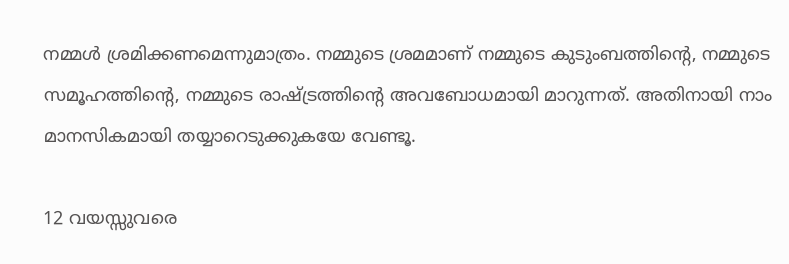നമ്മള്‍ ശ്രമിക്കണമെന്നുമാത്രം. നമ്മുടെ ശ്രമമാണ് നമ്മുടെ കുടുംബത്തിന്‍റെ, നമ്മുടെ സമൂഹത്തിന്‍റെ, നമ്മുടെ രാഷ്ട്രത്തിന്‍റെ അവബോധമായി മാറുന്നത്. അതിനായി നാം മാനസികമായി തയ്യാറെടുക്കുകയേ വേണ്ടൂ.

12 വയസ്സുവരെ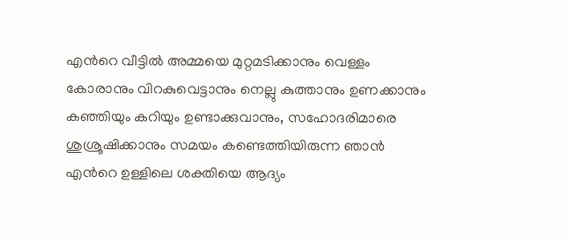എന്‍റെ വീട്ടില്‍ അമ്മയെ മുറ്റമടിക്കാനും വെള്ളം കോരാനും വിറകുവെട്ടാനും നെല്ലു കുത്താനും ഉണക്കാനും കഞ്ഞിയും കറിയും ഉണ്ടാക്കുവാനും, സഹോദരിമാരെ ശുശ്രൂഷിക്കാനും സമയം കണ്ടെത്തിയിരുന്ന ഞാന്‍ എന്‍റെ ഉള്ളിലെ ശക്തിയെ ആദ്യം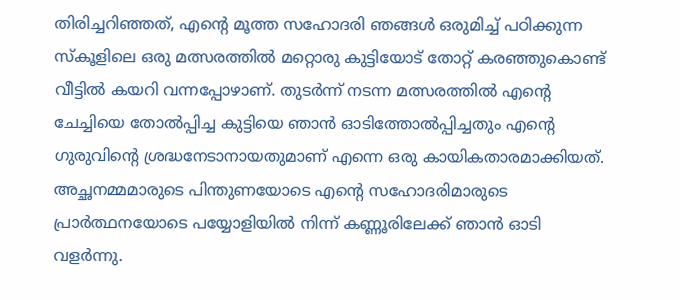തിരിച്ചറിഞ്ഞത്, എന്‍റെ മൂത്ത സഹോദരി ഞങ്ങള്‍ ഒരുമിച്ച് പഠിക്കുന്ന സ്‌കൂളിലെ ഒരു മത്സരത്തില്‍ മറ്റൊരു കുട്ടിയോട് തോറ്റ് കരഞ്ഞുകൊണ്ട് വീട്ടില്‍ കയറി വന്നപ്പോഴാണ്. തുടര്‍ന്ന് നടന്ന മത്സരത്തില്‍ എന്‍റെ ചേച്ചിയെ തോല്‍പ്പിച്ച കുട്ടിയെ ഞാന്‍ ഓടിത്തോല്‍പ്പിച്ചതും എന്‍റെ ഗുരുവിന്‍റെ ശ്രദ്ധനേടാനായതുമാണ് എന്നെ ഒരു കായികതാരമാക്കിയത്. അച്ഛനമ്മമാരുടെ പിന്തുണയോടെ എന്‍റെ സഹോദരിമാരുടെ പ്രാര്‍ത്ഥനയോടെ പയ്യോളിയില്‍ നിന്ന് കണ്ണൂരിലേക്ക് ഞാന്‍ ഓടി വളര്‍ന്നു.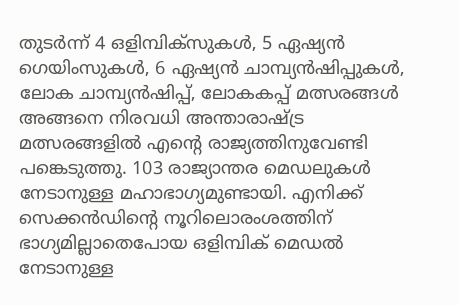തുടര്‍ന്ന് 4 ഒളിമ്പിക്‌സുകള്‍, 5 ഏഷ്യന്‍ ഗെയിംസുകള്‍, 6 ഏഷ്യന്‍ ചാമ്പ്യന്‍ഷിപ്പുകള്‍, ലോക ചാമ്പ്യന്‍ഷിപ്പ്, ലോകകപ്പ് മത്സരങ്ങള്‍ അങ്ങനെ നിരവധി അന്താരാഷ്ട്ര മത്സരങ്ങളില്‍ എന്റെ രാജ്യത്തിനുവേണ്ടി പങ്കെടുത്തു. 103 രാജ്യാന്തര മെഡലുകള്‍ നേടാനുള്ള മഹാഭാഗ്യമുണ്ടായി. എനിക്ക് സെക്കന്‍ഡിന്‍റെ നൂറിലൊരംശത്തിന് ഭാഗ്യമില്ലാതെപോയ ഒളിമ്പിക് മെഡല്‍ നേടാനുള്ള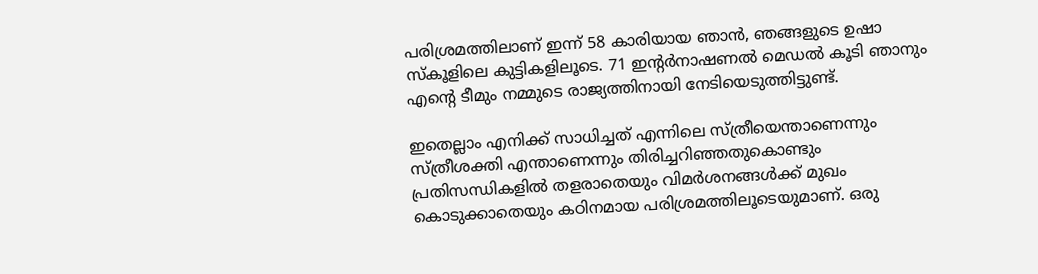പരിശ്രമത്തിലാണ് ഇന്ന് 58 കാരിയായ ഞാന്‍, ഞങ്ങളുടെ ഉഷാ സ്‌കൂളിലെ കുട്ടികളിലൂടെ. 71 ഇന്റര്‍നാഷണല്‍ മെഡല്‍ കൂടി ഞാനും എന്‍റെ ടീമും നമ്മുടെ രാജ്യത്തിനായി നേടിയെടുത്തിട്ടുണ്ട്.

ഇതെല്ലാം എനിക്ക് സാധിച്ചത് എന്നിലെ സ്ത്രീയെന്താണെന്നും സ്ത്രീശക്തി എന്താണെന്നും തിരിച്ചറിഞ്ഞതുകൊണ്ടും പ്രതിസന്ധികളില്‍ തളരാതെയും വിമര്‍ശനങ്ങള്‍ക്ക് മുഖം കൊടുക്കാതെയും കഠിനമായ പരിശ്രമത്തിലൂടെയുമാണ്. ഒരു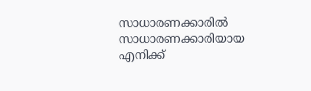സാധാരണക്കാരില്‍ സാധാരണക്കാരിയായ എനിക്ക്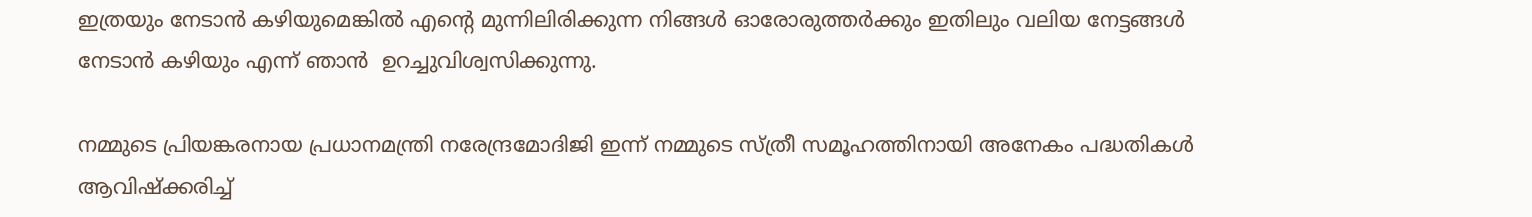ഇത്രയും നേടാന്‍ കഴിയുമെങ്കില്‍ എന്‍റെ മുന്നിലിരിക്കുന്ന നിങ്ങള്‍ ഓരോരുത്തര്‍ക്കും ഇതിലും വലിയ നേട്ടങ്ങള്‍ നേടാന്‍ കഴിയും എന്ന് ഞാന്‍  ഉറച്ചുവിശ്വസിക്കുന്നു.

നമ്മുടെ പ്രിയങ്കരനായ പ്രധാനമന്ത്രി നരേന്ദ്രമോദിജി ഇന്ന് നമ്മുടെ സ്ത്രീ സമൂഹത്തിനായി അനേകം പദ്ധതികള്‍ ആവിഷ്‌ക്കരിച്ച്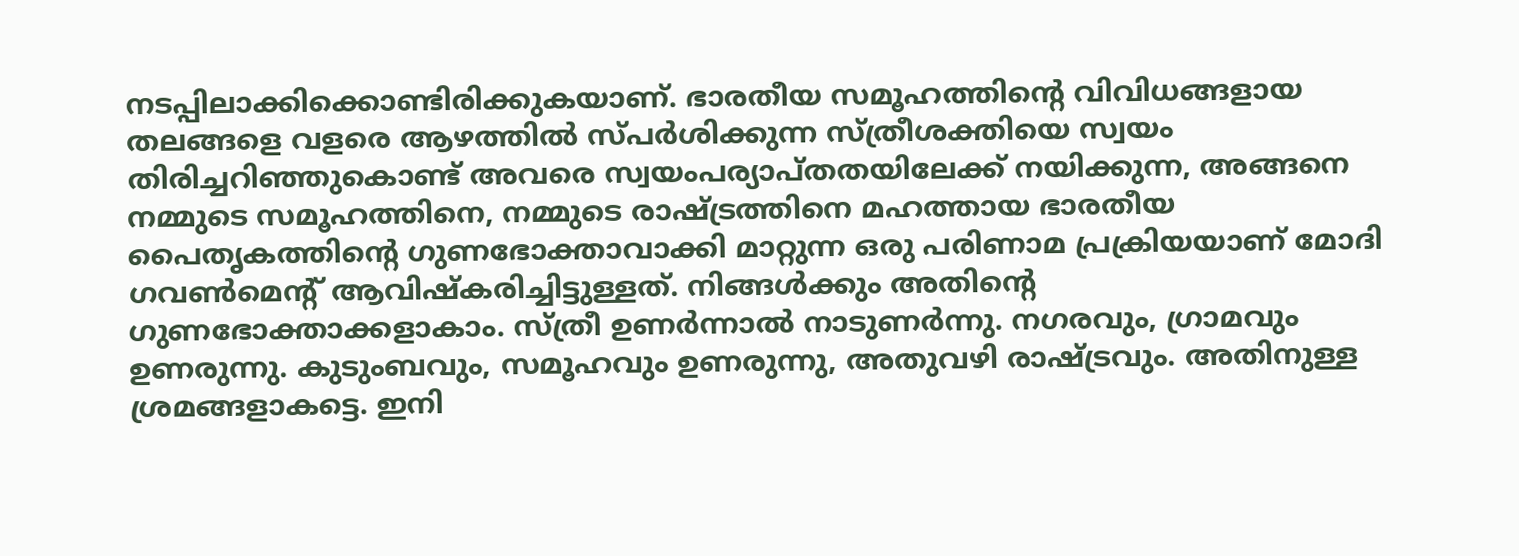നടപ്പിലാക്കിക്കൊണ്ടിരിക്കുകയാണ്. ഭാരതീയ സമൂഹത്തിന്‍റെ വിവിധങ്ങളായ തലങ്ങളെ വളരെ ആഴത്തില്‍ സ്പര്‍ശിക്കുന്ന സ്ത്രീശക്തിയെ സ്വയം തിരിച്ചറിഞ്ഞുകൊണ്ട് അവരെ സ്വയംപര്യാപ്തതയിലേക്ക് നയിക്കുന്ന, അങ്ങനെ നമ്മുടെ സമൂഹത്തിനെ, നമ്മുടെ രാഷ്ട്രത്തിനെ മഹത്തായ ഭാരതീയ പൈതൃകത്തിന്‍റെ ഗുണഭോക്താവാക്കി മാറ്റുന്ന ഒരു പരിണാമ പ്രക്രിയയാണ് മോദി ഗവണ്‍മെന്റ് ആവിഷ്‌കരിച്ചിട്ടുള്ളത്. നിങ്ങള്‍ക്കും അതിന്‍റെ ഗുണഭോക്താക്കളാകാം. സ്ത്രീ ഉണര്‍ന്നാല്‍ നാടുണര്‍ന്നു. നഗരവും, ഗ്രാമവും ഉണരുന്നു. കുടുംബവും, സമൂഹവും ഉണരുന്നു, അതുവഴി രാഷ്ട്രവും. അതിനുള്ള ശ്രമങ്ങളാകട്ടെ. ഇനി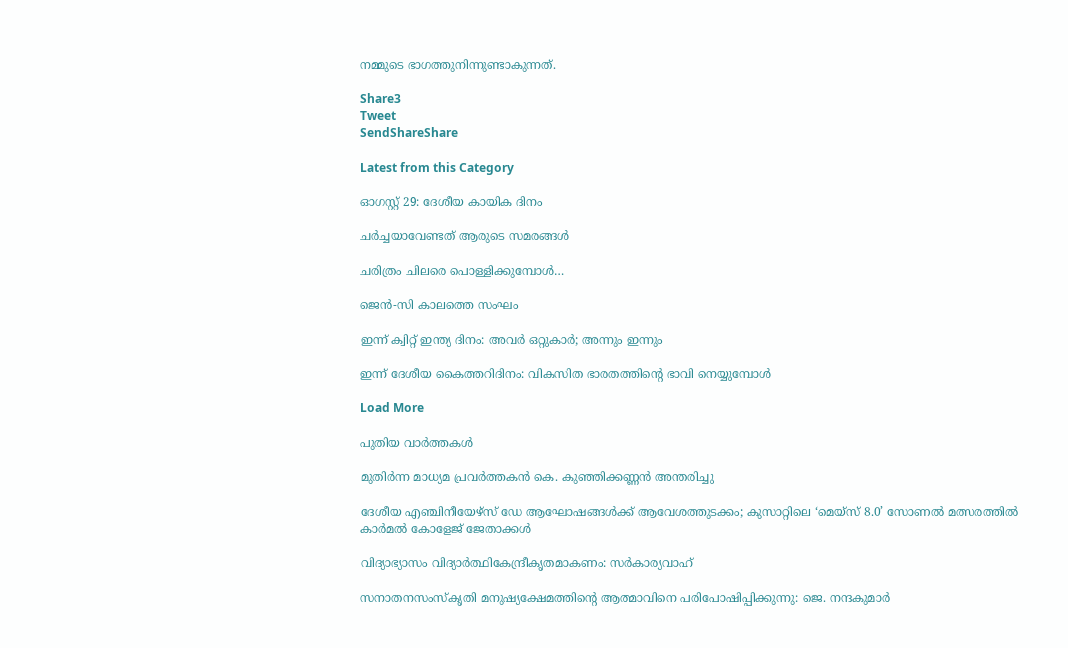നമ്മുടെ ഭാഗത്തുനിന്നുണ്ടാകുന്നത്.

Share3
Tweet
SendShareShare

Latest from this Category

ഓഗസ്റ്റ് 29: ദേശീയ കായിക ദിനം

ചര്‍ച്ചയാവേണ്ടത് ആരുടെ സമരങ്ങള്‍

ചരിത്രം ചിലരെ പൊള്ളിക്കുമ്പോള്‍…

ജെൻ-സി കാലത്തെ സംഘം

ഇന്ന് ക്വിറ്റ് ഇന്ത്യ ദിനം: അവര്‍ ഒറ്റുകാര്‍; അന്നും ഇന്നും

ഇന്ന് ദേശീയ കൈത്തറിദിനം: വികസിത ഭാരതത്തിന്റെ ഭാവി നെയ്യുമ്പോള്‍

Load More

പുതിയ വാര്‍ത്തകള്‍

മുതിർന്ന മാധ്യമ പ്രവർത്തകൻ കെ. കുഞ്ഞിക്കണ്ണൻ അന്തരിച്ചു

ദേശീയ എഞ്ചിനീയേഴ്സ് ഡേ ആഘോഷങ്ങൾക്ക് ആവേശത്തുടക്കം; കുസാറ്റിലെ ‘മെയ്‌സ് 8.0’ സോണൽ മത്സരത്തിൽ കാർമൽ കോളേജ് ജേതാക്കൾ

വിദ്യാഭ്യാസം വിദ്യാര്‍ത്ഥികേന്ദ്രീകൃതമാകണം: സര്‍കാര്യവാഹ്

സനാതനസംസ്‌കൃതി മനുഷ്യക്ഷേമത്തിന്റെ ആത്മാവിനെ പരിപോഷിപ്പിക്കുന്നു: ജെ. നന്ദകുമാര്‍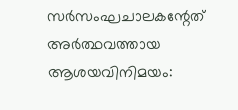സര്‍സംഘചാലകന്റേത് അര്‍ത്ഥവത്തായ ആശയവിനിമയം: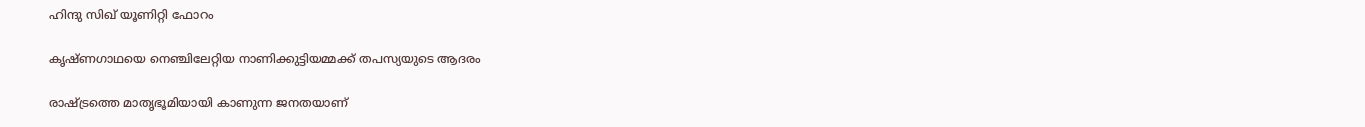ഹിന്ദു സിഖ് യൂണിറ്റി ഫോറം

കൃഷ്ണഗാഥയെ നെഞ്ചിലേറ്റിയ നാണിക്കുട്ടിയമ്മക്ക് തപസ്യയുടെ ആദരം

രാഷ്ട്രത്തെ മാതൃഭൂമിയായി കാണുന്ന ജനതയാണ്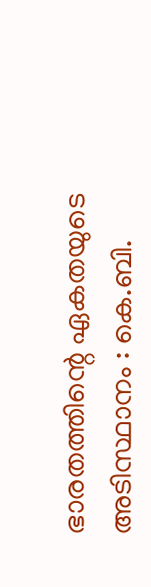ഭാരതത്തിന്റെ ഏകതയുടെ അടിസ്ഥാനം : കെ.ബി.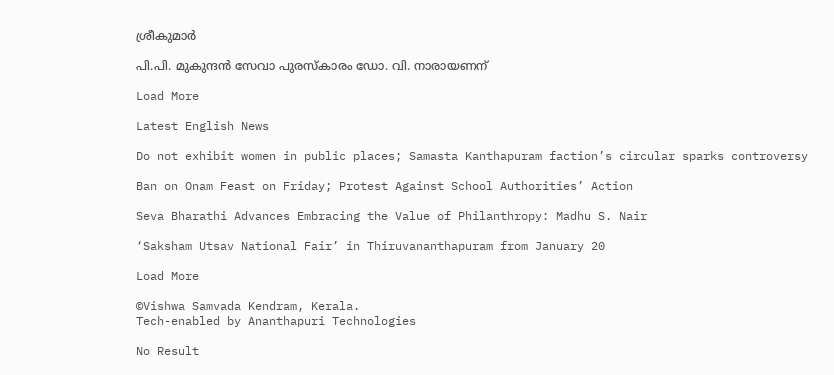ശ്രീകുമാർ

പി.പി. മുകുന്ദന്‍ സേവാ പുരസ്‌കാരം ഡോ. വി. നാരായണന്

Load More

Latest English News

Do not exhibit women in public places; Samasta Kanthapuram faction’s circular sparks controversy

Ban on Onam Feast on Friday; Protest Against School Authorities’ Action

Seva Bharathi Advances Embracing the Value of Philanthropy: Madhu S. Nair

‘Saksham Utsav National Fair’ in Thiruvananthapuram from January 20

Load More

©Vishwa Samvada Kendram, Kerala.
Tech-enabled by Ananthapuri Technologies

No Result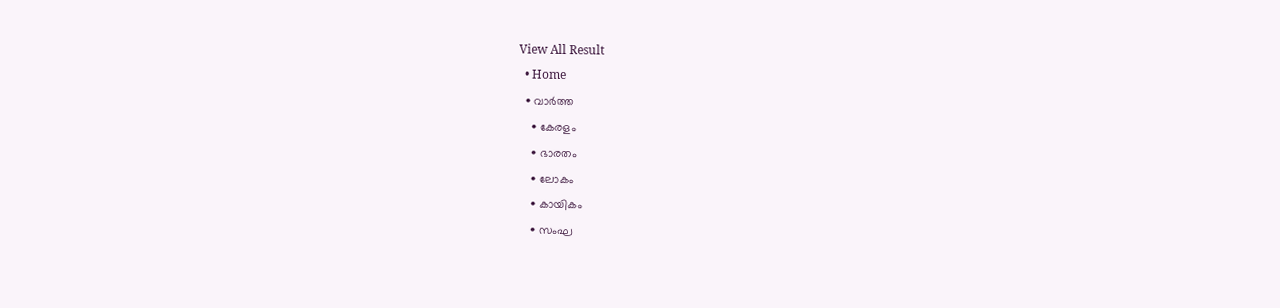View All Result
  • Home
  • വാര്‍ത്ത
    • കേരളം
    • ഭാരതം
    • ലോകം
    • കായികം
    • സംഘ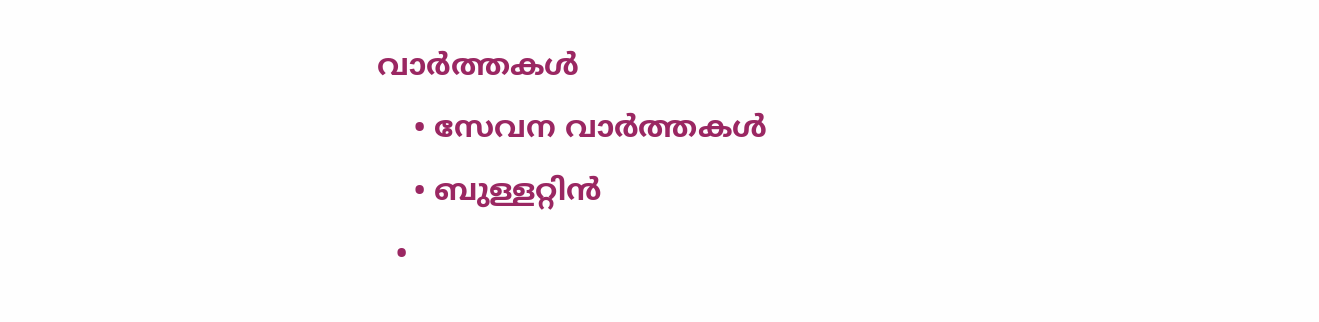വാര്‍ത്തകള്‍
    • സേവന വാര്‍ത്തകള്‍
    • ബുള്ളറ്റിൻ
  •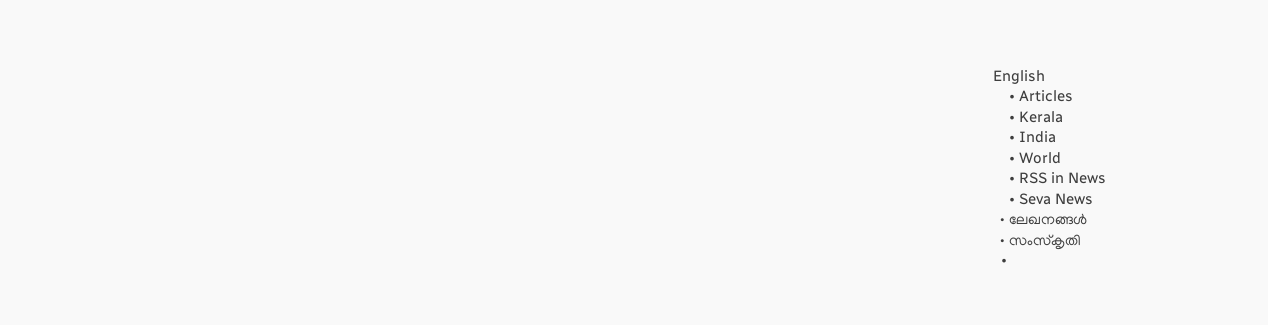English
    • Articles
    • Kerala
    • India
    • World
    • RSS in News
    • Seva News
  • ലേഖനങ്ങള്‍
  • സംസ്കൃതി
  •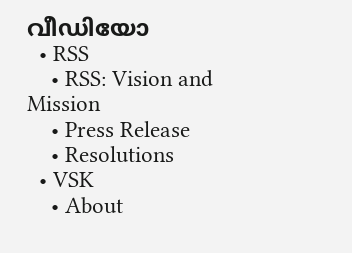വീഡിയോ
  • RSS
    • RSS: Vision and Mission
    • Press Release
    • Resolutions
  • VSK
    • About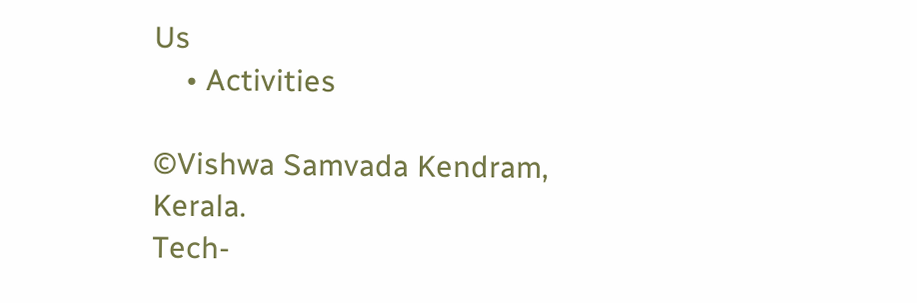Us
    • Activities

©Vishwa Samvada Kendram, Kerala.
Tech-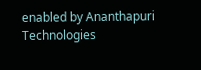enabled by Ananthapuri Technologies